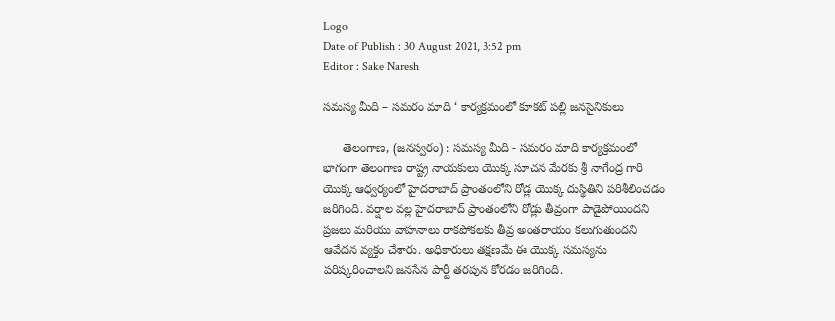Logo
Date of Publish : 30 August 2021, 3:52 pm
Editor : Sake Naresh

సమస్య మీది – సమరం మాది ‘ కార్యక్రమంలో కూకట్ పల్లి జనసైనికులు

      తెలంగాణ, (జనస్వరం) : సమస్య మీది - సమరం మాది కార్యక్రమంలో భాగంగా తెలంగాణ రాష్ట్ర నాయకులు యొక్క సూచన మేరకు శ్రీ నాగేంద్ర గారి యొక్క ఆధ్వర్యంలో హైదరాబాద్ ప్రాంతంలోని రోడ్ల యొక్క దుస్థితిని పరిశీలించడం జరిగింది. వర్షాల వల్ల హైదరాబాద్ ప్రాంతంలోని రోడ్లు తీవ్రంగా పాడైపోయిందని ప్రజలు మరియు వాహనాలు రాకపోకలకు తీవ్ర అంతరాయం కలుగుతుందని ఆవేదన వ్యక్తం చేశారు. అధికారులు తక్షణమే ఈ యొక్క సమస్యను పరిష్కరించాలని జనసేన పార్టీ తరపున కోరడం జరిగింది.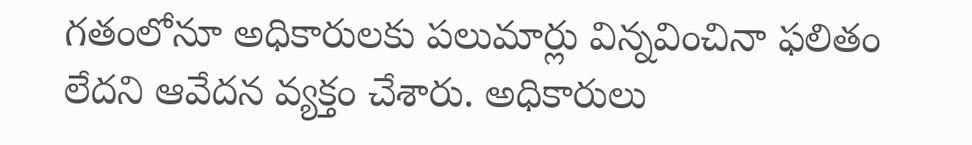గతంలోనూ అధికారులకు పలుమార్లు విన్నవించినా ఫలితం లేదని ఆవేదన వ్యక్తం చేశారు. అధికారులు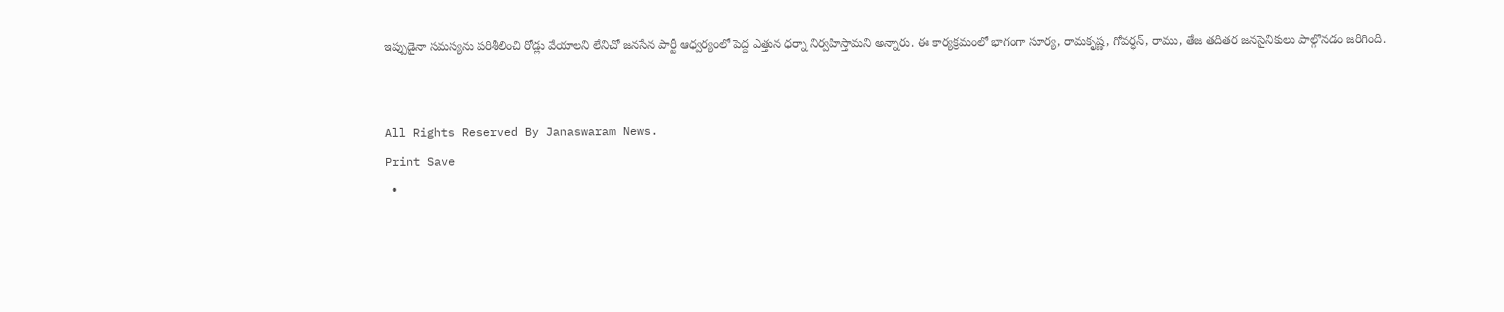ఇప్పుడైనా సమస్యను పరిశీలించి రోడ్లు వేయాలని లేనిచో జనసేన పార్టీ ఆధ్వర్యంలో పెద్ద ఎత్తున ధర్నా నిర్వహిస్తామని అన్నారు. ఈ కార్యక్రమంలో భాగంగా సూర్య, రామకృష్ణ, గోవర్ధన్, రాము, తేజ తదితర జనసైనికులు పాల్గొనడం జరిగింది.


All Rights Reserved By Janaswaram News.
Print Save
  •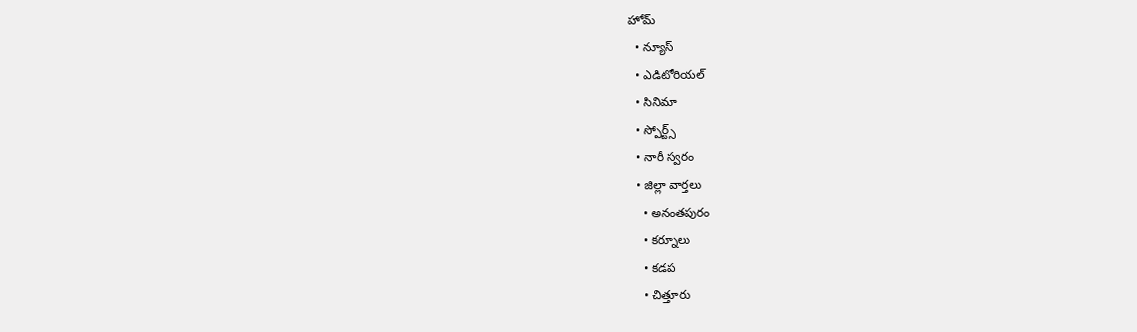హోమ్
  • న్యూస్
  • ఎడిటోరియల్
  • సినిమా
  • స్పోర్ట్స్
  • నారీ స్వరం
  • జిల్లా వార్తలు
    • అనంతపురం
    • కర్నూలు
    • కడప
    • చిత్తూరు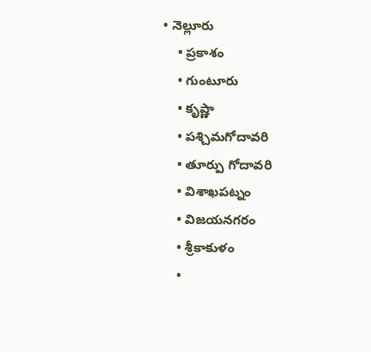• నెల్లూరు
    • ప్రకాశం
    • గుంటూరు
    • కృష్ణా
    • పశ్చిమగోదావరి
    • తూర్పు గోదావరి
    • విశాఖపట్నం
    • విజయనగరం
    • శ్రీకాకుళం
    •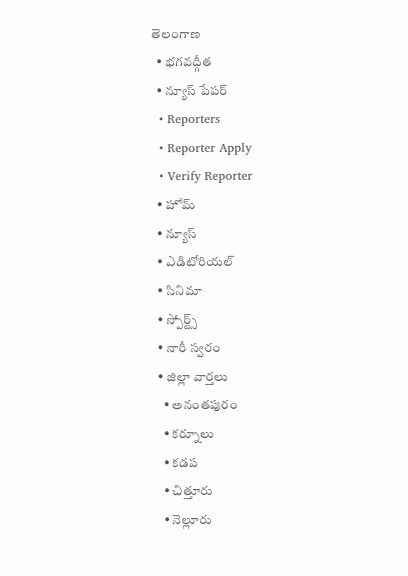తెలంగాణ
  • భగవద్గీత
  • న్యూస్ పేపర్
  • Reporters
  • Reporter Apply
  • Verify Reporter
  • హోమ్
  • న్యూస్
  • ఎడిటోరియల్
  • సినిమా
  • స్పోర్ట్స్
  • నారీ స్వరం
  • జిల్లా వార్తలు
    • అనంతపురం
    • కర్నూలు
    • కడప
    • చిత్తూరు
    • నెల్లూరు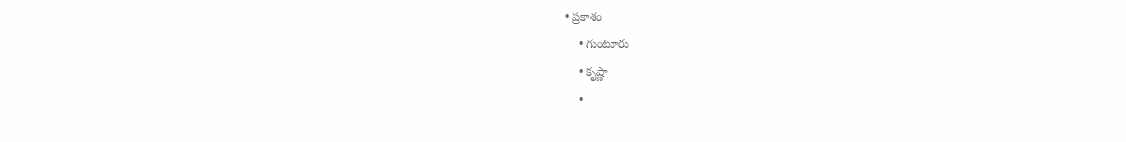• ప్రకాశం
    • గుంటూరు
    • కృష్ణా
    •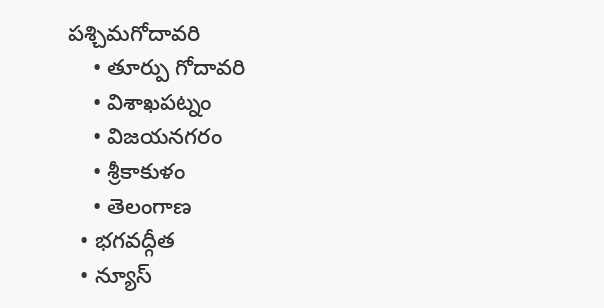పశ్చిమగోదావరి
    • తూర్పు గోదావరి
    • విశాఖపట్నం
    • విజయనగరం
    • శ్రీకాకుళం
    • తెలంగాణ
  • భగవద్గీత
  • న్యూస్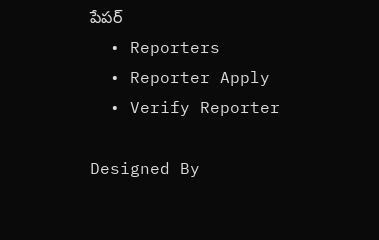పేపర్
  • Reporters
  • Reporter Apply
  • Verify Reporter

Designed By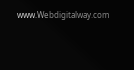www.Webdigitalway.com